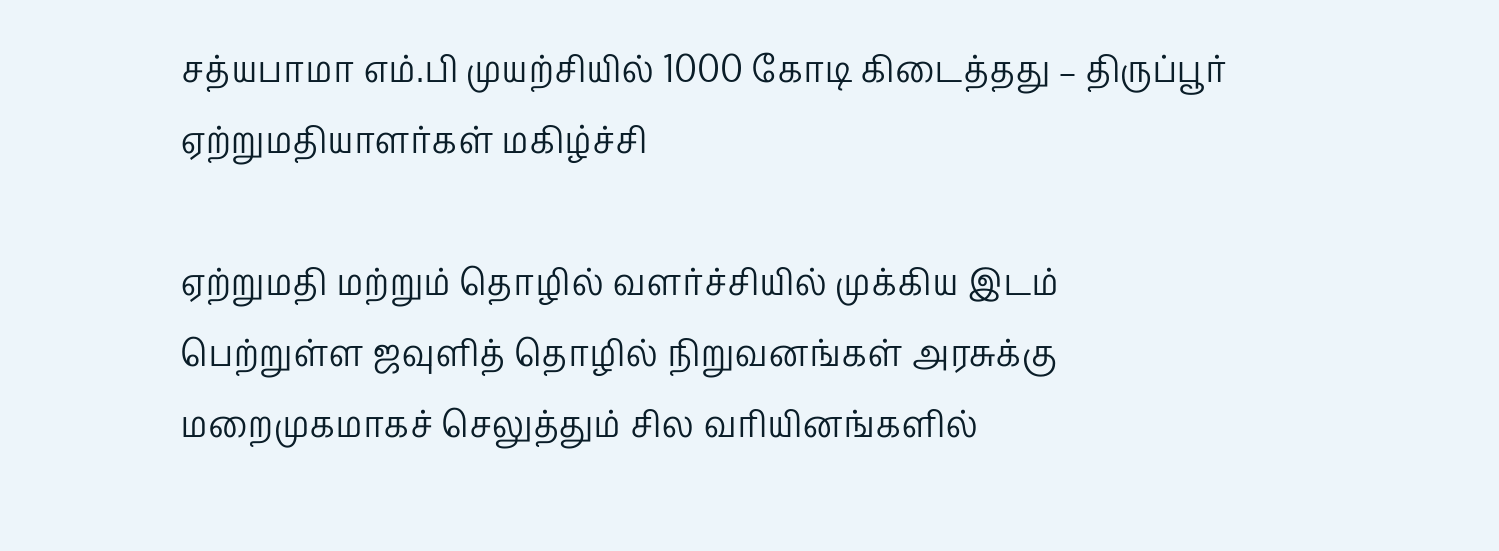சத்யபாமா எம்.பி முயற்சியில் 1000 கோடி கிடைத்தது – திருப்பூர் ஏற்றுமதியாளர்கள் மகிழ்ச்சி

ஏற்றுமதி மற்றும் தொழில் வளர்ச்சியில் முக்கிய இடம் பெற்றுள்ள ஜவுளித் தொழில் நிறுவனங்கள் அரசுக்கு மறைமுகமாகச் செலுத்தும் சில வரியினங்களில்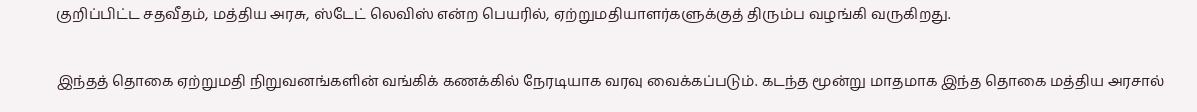குறிப்பிட்ட சதவீதம், மத்திய அரசு, ஸ்டேட் லெவிஸ் என்ற பெயரில், ஏற்றுமதியாளர்களுக்குத் திரும்ப வழங்கி வருகிறது.

இந்தத் தொகை ஏற்றுமதி நிறுவனங்களின் வங்கிக் கணக்கில் நேரடியாக வரவு வைக்கப்படும். கடந்த மூன்று மாதமாக இந்த தொகை மத்திய அரசால்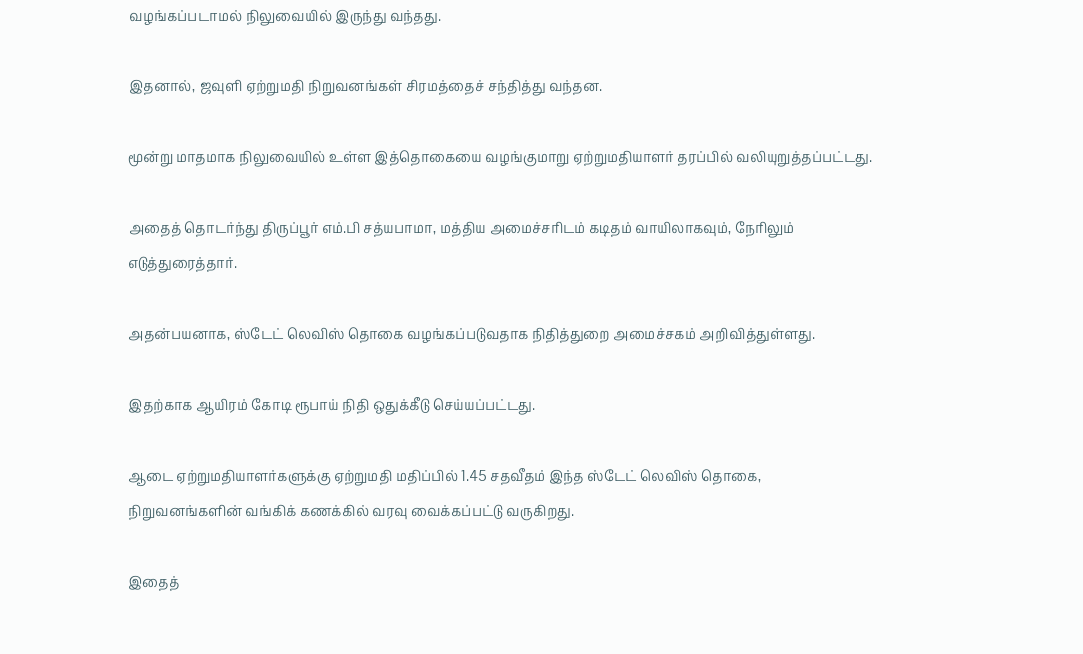வழங்கப்படாமல் நிலுவையில் இருந்து வந்தது.

இதனால், ஜவுளி ஏற்றுமதி நிறுவனங்கள் சிரமத்தைச் சந்தித்து வந்தன.

மூன்று மாதமாக நிலுவையில் உள்ள இத்தொகையை வழங்குமாறு ஏற்றுமதியாளர் தரப்பில் வலியுறுத்தப்பட்டது.

அதைத் தொடர்ந்து திருப்பூர் எம்.பி சத்யபாமா, மத்திய அமைச்சரிடம் கடிதம் வாயிலாகவும், நேரிலும் எடுத்துரைத்தார்.

அதன்பயனாக, ஸ்டேட் லெவிஸ் தொகை வழங்கப்படுவதாக நிதித்துறை அமைச்சகம் அறிவித்துள்ளது.

இதற்காக ஆயிரம் கோடி ரூபாய் நிதி ஒதுக்கீடு செய்யப்பட்டது.

ஆடை ஏற்றுமதியாளர்களுக்கு ஏற்றுமதி மதிப்பில் 1.45 சதவீதம் இந்த ஸ்டேட் லெவிஸ் தொகை, நிறுவனங்களின் வங்கிக் கணக்கில் வரவு வைக்கப்பட்டு வருகிறது.

இதைத்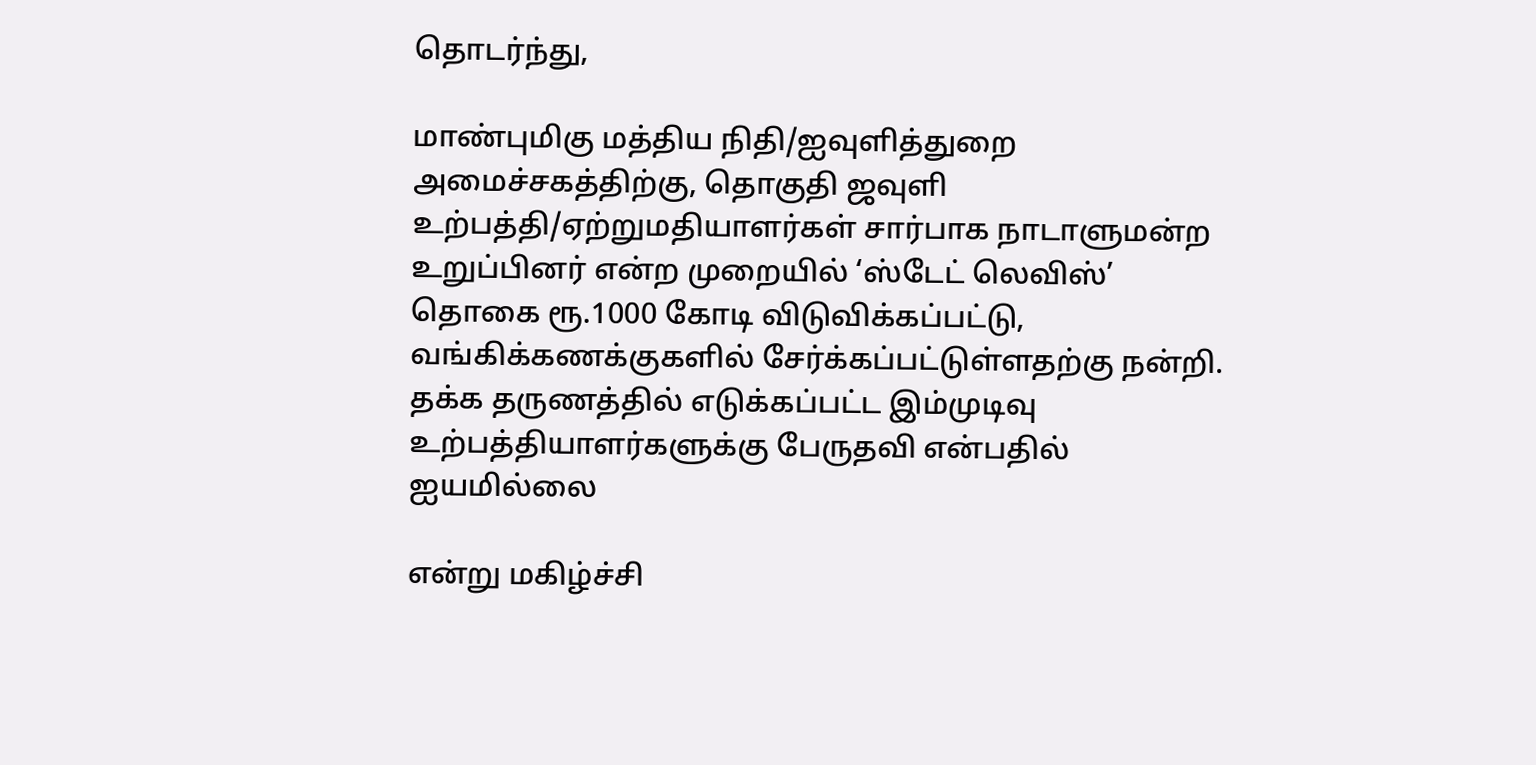தொடர்ந்து,

மாண்புமிகு மத்திய நிதி/ஐவுளித்துறை அமைச்சகத்திற்கு, தொகுதி ஜவுளி உற்பத்தி/ஏற்றுமதியாளர்கள் சார்பாக நாடாளுமன்ற உறுப்பினர் என்ற முறையில் ‘ஸ்டேட் லெவிஸ்’ தொகை ரூ.1000 கோடி விடுவிக்கப்பட்டு, வங்கிக்கணக்குகளில் சேர்க்கப்பட்டுள்ளதற்கு நன்றி. தக்க தருணத்தில் எடுக்கப்பட்ட இம்முடிவு உற்பத்தியாளர்களுக்கு பேருதவி என்பதில் ஐயமில்லை

என்று மகிழ்ச்சி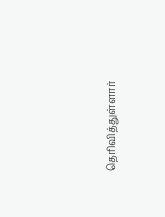தெரிவித்துள்ளார்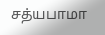சத்யபாமா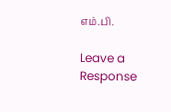எம்.பி.

Leave a Response